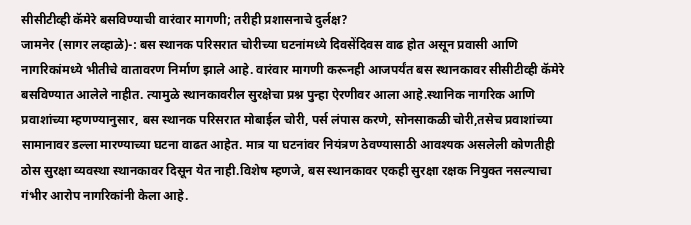सीसीटीव्ही कॅमेरे बसविण्याची वारंवार मागणी; तरीही प्रशासनाचे दुर्लक्ष?
जामनेर (सागर लव्हाळे)-: बस स्थानक परिसरात चोरीच्या घटनांमध्ये दिवसेंदिवस वाढ होत असून प्रवासी आणि नागरिकांमध्ये भीतीचे वातावरण निर्माण झाले आहे. वारंवार मागणी करूनही आजपर्यंत बस स्थानकावर सीसीटीव्ही कॅमेरे बसविण्यात आलेले नाहीत. त्यामुळे स्थानकावरील सुरक्षेचा प्रश्न पुन्हा ऐरणीवर आला आहे.स्थानिक नागरिक आणि प्रवाशांच्या म्हणण्यानुसार, बस स्थानक परिसरात मोबाईल चोरी, पर्स लंपास करणे, सोनसाकळी चोरी,तसेच प्रवाशांच्या सामानावर डल्ला मारण्याच्या घटना वाढत आहेत. मात्र या घटनांवर नियंत्रण ठेवण्यासाठी आवश्यक असलेली कोणतीही ठोस सुरक्षा व्यवस्था स्थानकावर दिसून येत नाही.विशेष म्हणजे, बस स्थानकावर एकही सुरक्षा रक्षक नियुक्त नसल्याचा गंभीर आरोप नागरिकांनी केला आहे.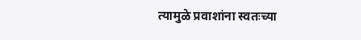त्यामुळे प्रवाशांना स्वतःच्या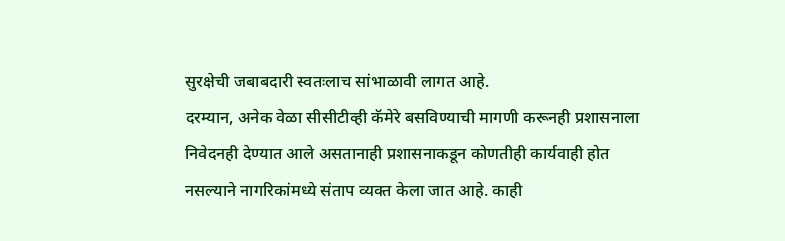सुरक्षेची जबाबदारी स्वतःलाच सांभाळावी लागत आहे.
दरम्यान, अनेक वेळा सीसीटीव्ही कॅमेरे बसविण्याची मागणी करूनही प्रशासनाला निवेदनही देण्यात आले असतानाही प्रशासनाकडून कोणतीही कार्यवाही होत नसल्याने नागरिकांमध्ये संताप व्यक्त केला जात आहे. काही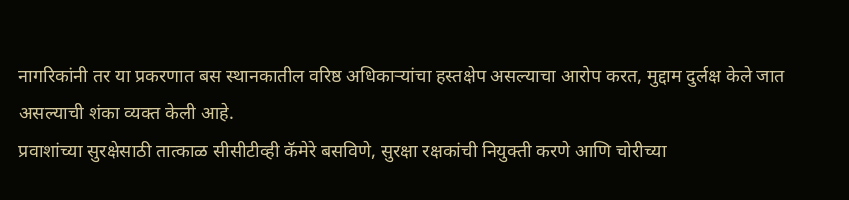नागरिकांनी तर या प्रकरणात बस स्थानकातील वरिष्ठ अधिकाऱ्यांचा हस्तक्षेप असल्याचा आरोप करत, मुद्दाम दुर्लक्ष केले जात असल्याची शंका व्यक्त केली आहे.
प्रवाशांच्या सुरक्षेसाठी तात्काळ सीसीटीव्ही कॅमेरे बसविणे, सुरक्षा रक्षकांची नियुक्ती करणे आणि चोरीच्या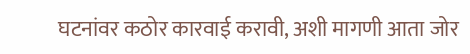घटनांवर कठोर कारवाई करावी, अशी मागणी आता जोर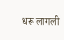धरू लागली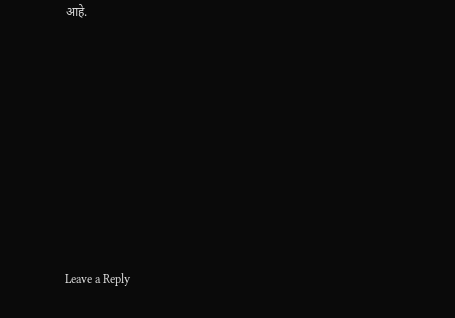आहे.












Leave a Reply